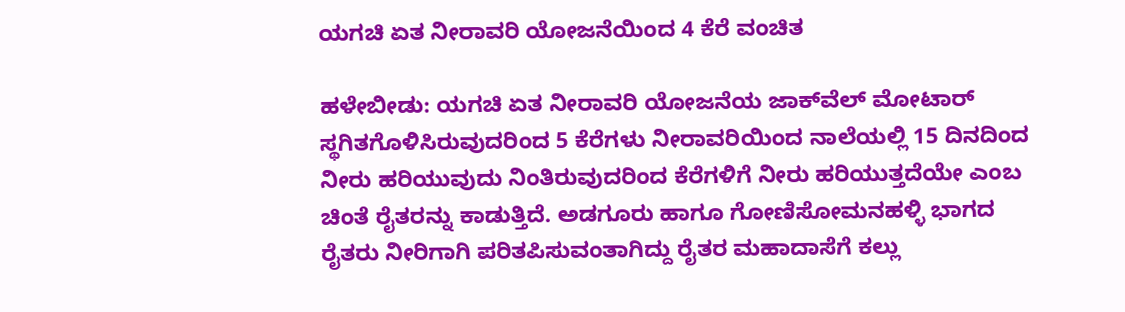ಯಗಚಿ ಏತ ನೀರಾವರಿ ಯೋಜನೆಯಿಂದ 4 ಕೆರೆ ವಂಚಿತ

ಹಳೇಬೀಡು: ಯಗಚಿ ಏತ ನೀರಾವರಿ ಯೋಜನೆಯ ಜಾಕ್‌ವೆಲ್ ಮೋಟಾರ್ ಸ್ಥಗಿತಗೊಳಿಸಿರುವುದರಿಂದ 5 ಕೆರೆಗಳು ನೀರಾವರಿಯಿಂದ ನಾಲೆಯಲ್ಲಿ 15 ದಿನದಿಂದ ನೀರು ಹರಿಯುವುದು ನಿಂತಿರುವುದರಿಂದ ಕೆರೆಗಳಿಗೆ ನೀರು ಹರಿಯುತ್ತದೆಯೇ ಎಂಬ ಚಿಂತೆ ರೈತರನ್ನು ಕಾಡುತ್ತಿದೆ. ಅಡಗೂರು ಹಾಗೂ ಗೋಣಿಸೋಮನಹಳ್ಳಿ ಭಾಗದ ರೈತರು ನೀರಿಗಾಗಿ ಪರಿತಪಿಸುವಂತಾಗಿದ್ದು ರೈತರ ಮಹಾದಾಸೆಗೆ ಕಲ್ಲು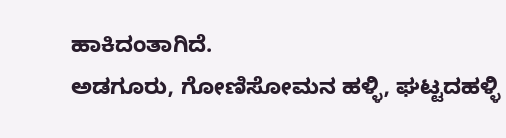ಹಾಕಿದಂತಾಗಿದೆ.
ಅಡಗೂರು, ಗೋಣಿಸೋಮನ ಹಳ್ಳಿ, ಘಟ್ಟದಹಳ್ಳಿ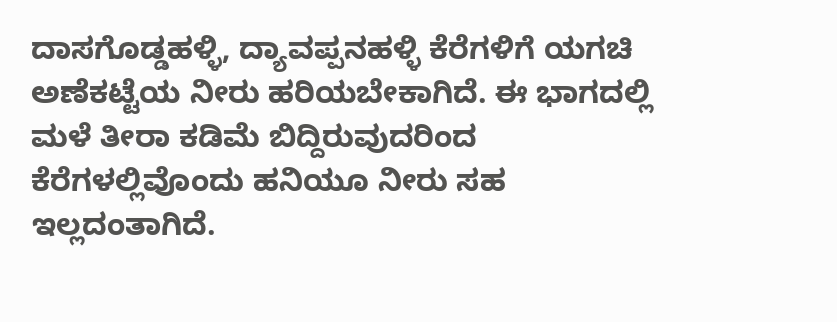ದಾಸಗೊಡ್ಡಹಳ್ಳಿ, ದ್ಯಾವಪ್ಪನಹಳ್ಳಿ ಕೆರೆಗಳಿಗೆ ಯಗಚಿ ಅಣೆಕಟ್ಟೆಯ ನೀರು ಹರಿಯಬೇಕಾಗಿದೆ. ಈ ಭಾಗದಲ್ಲಿ ಮಳೆ ತೀರಾ ಕಡಿಮೆ ಬಿದ್ದಿರುವುದರಿಂದ ಕೆರೆಗಳಲ್ಲಿವೊಂದು ಹನಿಯೂ ನೀರು ಸಹ ಇಲ್ಲದಂತಾಗಿದೆ.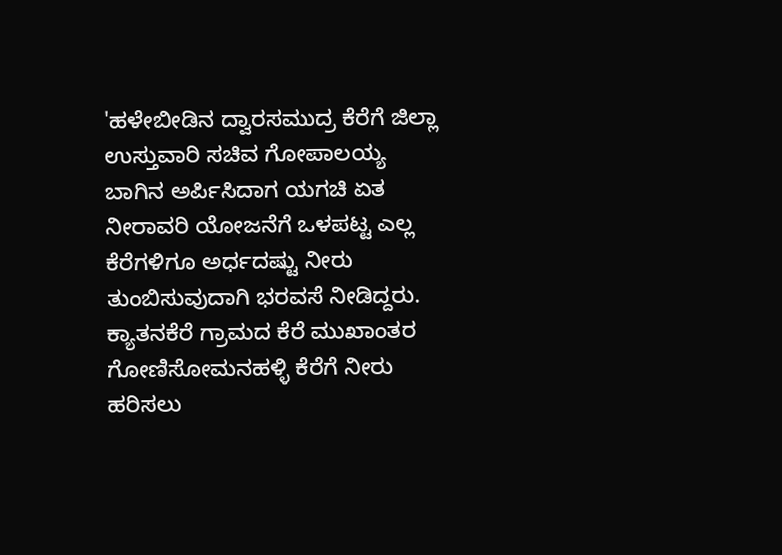'ಹಳೇಬೀಡಿನ ದ್ವಾರಸಮುದ್ರ ಕೆರೆಗೆ ಜಿಲ್ಲಾ ಉಸ್ತುವಾರಿ ಸಚಿವ ಗೋಪಾಲಯ್ಯ ಬಾಗಿನ ಅರ್ಪಿಸಿದಾಗ ಯಗಚಿ ಏತ ನೀರಾವರಿ ಯೋಜನೆಗೆ ಒಳಪಟ್ಟ ಎಲ್ಲ ಕೆರೆಗಳಿಗೂ ಅರ್ಧದಷ್ಟು ನೀರು ತುಂಬಿಸುವುದಾಗಿ ಭರವಸೆ ನೀಡಿದ್ದರು. ಕ್ಯಾತನಕೆರೆ ಗ್ರಾಮದ ಕೆರೆ ಮುಖಾಂತರ ಗೋಣಿಸೋಮನಹಳ್ಳಿ ಕೆರೆಗೆ ನೀರು ಹರಿಸಲು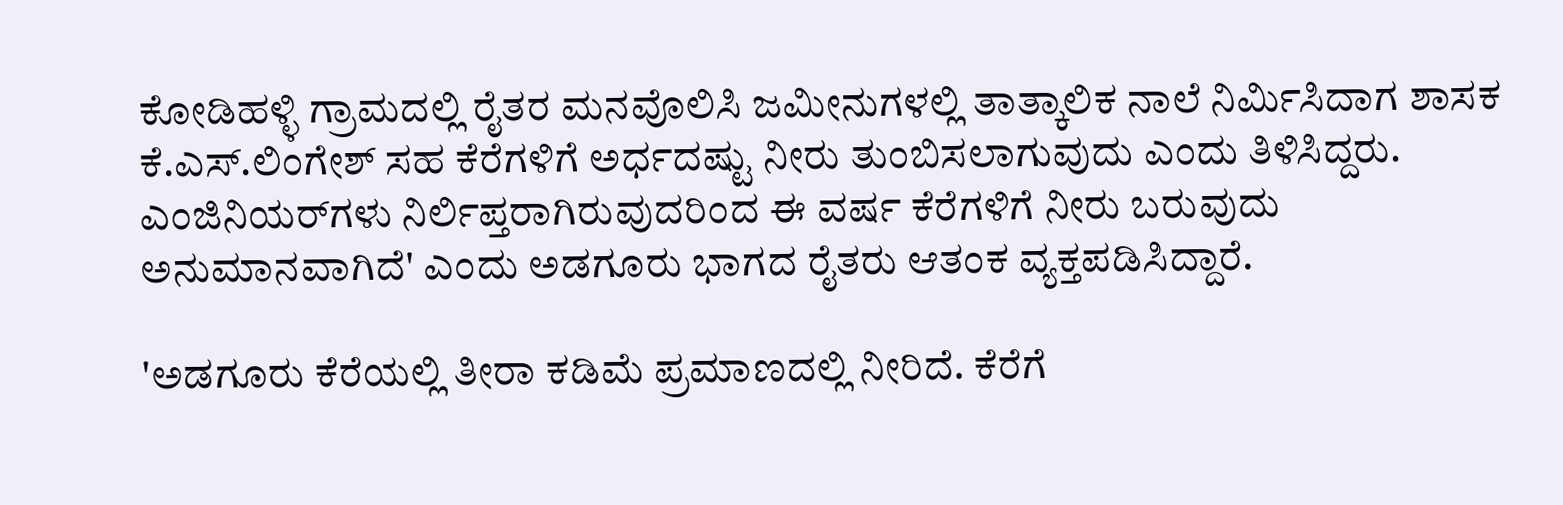ಕೋಡಿಹಳ್ಳಿ ಗ್ರಾಮದಲ್ಲಿ ರೈತರ ಮನವೊಲಿಸಿ ಜಮೀನುಗಳಲ್ಲಿ ತಾತ್ಕಾಲಿಕ ನಾಲೆ ನಿರ್ಮಿಸಿದಾಗ ಶಾಸಕ ಕೆ.ಎಸ್.ಲಿಂಗೇಶ್ ಸಹ ಕೆರೆಗಳಿಗೆ ಅರ್ಧದಷ್ಟು ನೀರು ತುಂಬಿಸಲಾಗುವುದು ಎಂದು ತಿಳಿಸಿದ್ದರು. ಎಂಜಿನಿಯರ್‌ಗಳು ನಿರ್ಲಿಪ್ತರಾಗಿರುವುದರಿಂದ ಈ ವರ್ಷ ಕೆರೆಗಳಿಗೆ ನೀರು ಬರುವುದು ಅನುಮಾನವಾಗಿದೆ' ಎಂದು ಅಡಗೂರು ಭಾಗದ ರೈತರು ಆತಂಕ ವ್ಯಕ್ತಪಡಿಸಿದ್ದಾರೆ.

'ಅಡಗೂರು ಕೆರೆಯಲ್ಲಿ ತೀರಾ ಕಡಿಮೆ ಪ್ರಮಾಣದಲ್ಲಿ ನೀರಿದೆ. ಕೆರೆಗೆ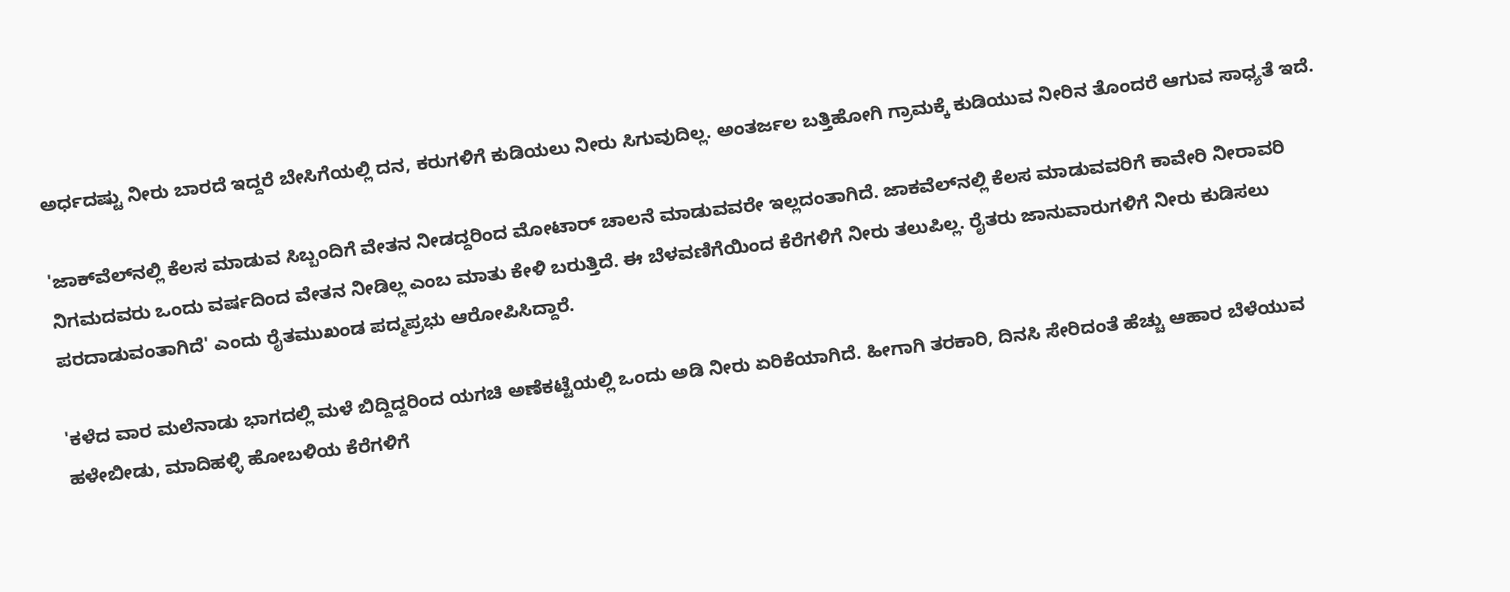ಅರ್ಧದಷ್ಟು ನೀರು ಬಾರದೆ ಇದ್ದರೆ ಬೇಸಿಗೆಯಲ್ಲಿ ದನ, ಕರುಗಳಿಗೆ ಕುಡಿಯಲು ನೀರು ಸಿಗುವುದಿಲ್ಲ. ಅಂತರ್ಜಲ ಬತ್ತಿಹೋಗಿ ಗ್ರಾಮಕ್ಕೆ ಕುಡಿಯುವ ನೀರಿನ ತೊಂದರೆ ಆಗುವ ಸಾಧ್ಯತೆ ಇದೆ.

'ಜಾಕ್‌ವೆಲ್‌ನಲ್ಲಿ ಕೆಲಸ ಮಾಡುವ ಸಿಬ್ಬಂದಿಗೆ ವೇತನ ನೀಡದ್ದರಿಂದ ಮೋಟಾರ್ ಚಾಲನೆ ಮಾಡುವವರೇ ಇಲ್ಲದಂತಾಗಿದೆ. ಜಾಕವೆಲ್‌ನಲ್ಲಿ ಕೆಲಸ ಮಾಡುವವರಿಗೆ ಕಾವೇರಿ ನೀರಾವರಿ ನಿಗಮದವರು ಒಂದು ವರ್ಷದಿಂದ ವೇತನ ನೀಡಿಲ್ಲ ಎಂಬ ಮಾತು ಕೇಳಿ ಬರುತ್ತಿದೆ. ಈ ಬೆಳವಣಿಗೆಯಿಂದ ಕೆರೆಗಳಿಗೆ ನೀರು ತಲುಪಿಲ್ಲ. ರೈತರು ಜಾನುವಾರುಗಳಿಗೆ ನೀರು ಕುಡಿಸಲು ಪರದಾಡುವಂತಾಗಿದೆ' ಎಂದು ರೈತಮುಖಂಡ ಪದ್ಮಪ್ರಭು ಆರೋಪಿಸಿದ್ದಾರೆ.

'ಕಳೆದ ವಾರ ಮಲೆನಾಡು ಭಾಗದಲ್ಲಿ ಮಳೆ ಬಿದ್ದಿದ್ದರಿಂದ ಯಗಚಿ ಅಣೆಕಟ್ಟೆಯಲ್ಲಿ ಒಂದು ಅಡಿ ನೀರು ಏರಿಕೆಯಾಗಿದೆ. ಹೀಗಾಗಿ ತರಕಾರಿ, ದಿನಸಿ ಸೇರಿದಂತೆ ಹೆಚ್ಚು ಆಹಾರ ಬೆಳೆಯುವ ಹಳೇಬೀಡು, ಮಾದಿಹಳ್ಳಿ ಹೋಬಳಿಯ ಕೆರೆಗಳಿಗೆ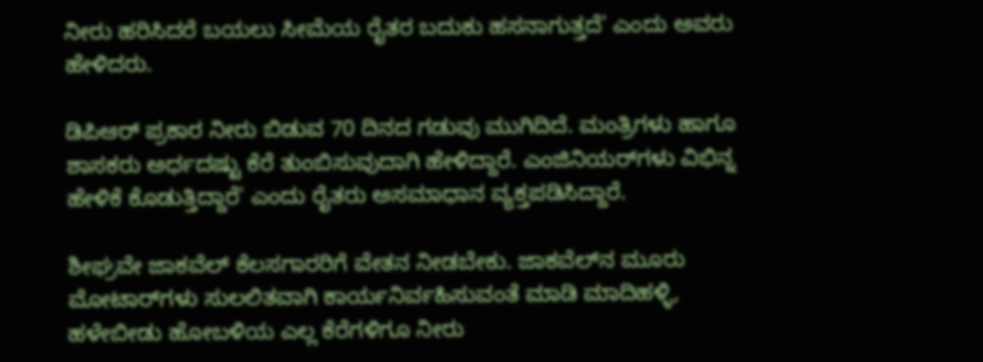ನೀರು ಹರಿಸಿದರೆ ಬಯಲು ಸೀಮೆಯ ರೈತರ ಬದುಕು ಹಸನಾಗುತ್ತದೆ' ಎಂದು ಅವರು ಹೇಳಿದರು.

ಡಿಪಿಆರ್ ಪ್ರಕಾರ ನೀರು ಬಿಡುವ 70 ದಿನದ ಗಡುವು ಮುಗಿದಿದೆ. ಮಂತ್ರಿಗಳು ಹಾಗೂ ಶಾಸಕರು ಅರ್ಧದಷ್ಟು ಕೆರೆ ತುಂಬಿಸುವುದಾಗಿ ಹೇಳಿದ್ದಾರೆ. ಎಂಜಿನಿಯರ್‌ಗಳು ವಿಭಿನ್ನ ಹೇಳಿಕೆ ಕೊಡುತ್ತಿದ್ದಾರೆ' ಎಂದು ರೈತರು ಅಸಮಾಧಾನ ವ್ಯಕ್ತಪಡಿಸಿದ್ದಾರೆ.

ಶೀಘ್ರವೇ ಜಾಕವೆಲ್ ಕೆಲಸಗಾರರಿಗೆ ವೇತನ ನೀಡಬೇಕು. ಜಾಕವೆಲ್‌ನ ಮೂರು ಮೋಟಾರ್‌ಗಳು ಸುಲಲಿತವಾಗಿ ಕಾರ್ಯನಿರ್ವಹಿಸುವಂತೆ ಮಾಡಿ ಮಾದಿಹಳ್ಳಿ, ಹಳೇಬೀಡು ಹೋಬಳಿಯ ಎಲ್ಲ ಕೆರೆಗಳಿಗೂ ನೀರು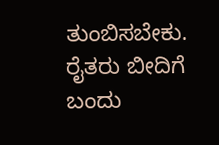ತುಂಬಿಸಬೇಕು. ರೈತರು ಬೀದಿಗೆ ಬಂದು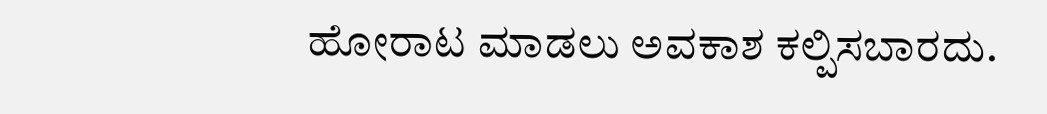ಹೋರಾಟ ಮಾಡಲು ಅವಕಾಶ ಕಲ್ಪಿಸಬಾರದು.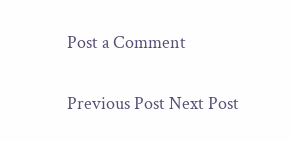Post a Comment

Previous Post Next Post